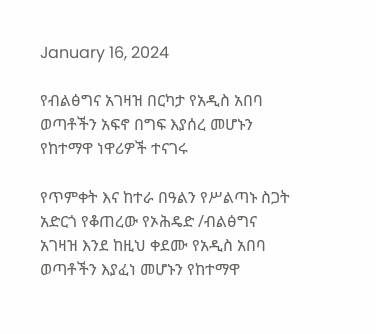January 16, 2024

የብልፅግና አገዛዝ በርካታ የአዲስ አበባ ወጣቶችን አፍኖ በግፍ እያሰረ መሆኑን የከተማዋ ነዋሪዎች ተናገሩ

የጥምቀት እና ከተራ በዓልን የሥልጣኑ ስጋት አድርጎ የቆጠረው የኦሕዴድ /ብልፅግና አገዛዝ እንደ ከዚህ ቀደሙ የአዲስ አበባ ወጣቶችን እያፈነ መሆኑን የከተማዋ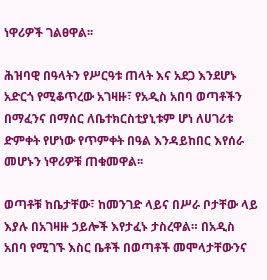ነዋሪዎች ገልፀዋል፡፡

ሕዝባዊ በዓላትን የሥርዓቱ ጠላት እና አደጋ እንደሆኑ አድርጎ የሚቆጥረው አገዛዙ፣ የአዲስ አበባ ወጣቶችን በማፈንና በማሰር ለቤተክርስቲያኒቱም ሆነ ለሀገሪቱ ድምቀት የሆነው የጥምቀት በዓል እንዳይከበር እየሰራ መሆኑን ነዋሪዎቹ ጠቁመዋል፡፡

ወጣቶቹ ከቤታቸው፣ ከመንገድ ላይና በሥራ ቦታቸው ላይ እያሉ በአገዛዙ ኃይሎች እየታፈኑ ታስረዋል። በአዲስ አበባ የሚገኙ እስር ቤቶች በወጣቶች መሞላታቸውንና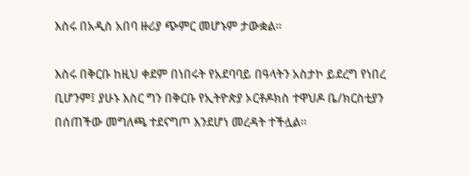እስሩ በአዲስ አበባ ዙሪያ ጭምር መሆኑም ታውቋል።

እስሩ በቅርቡ ከዚህ ቀደም በነበሩት የአደባባይ በዓላትን አስታኮ ይደረግ የነበረ ቢሆንም፤ ያሁኑ እስር ግን በቅርቡ የኢትዮጵያ ኦርቶዶክስ ተዋህዶ ቤ/ክርስቲያን በሰጠችው መግለጫ ተደናግጦ እንደሆነ መረዳት ተችሏል።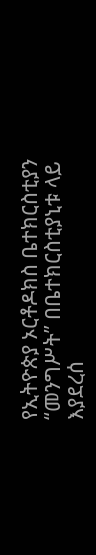የኢትዮጵያ ኦርቶዶክስ ቤተክርስቲያን “መንግሥት” በቤተክርስቲያኒቱ ላይ እያደረሰ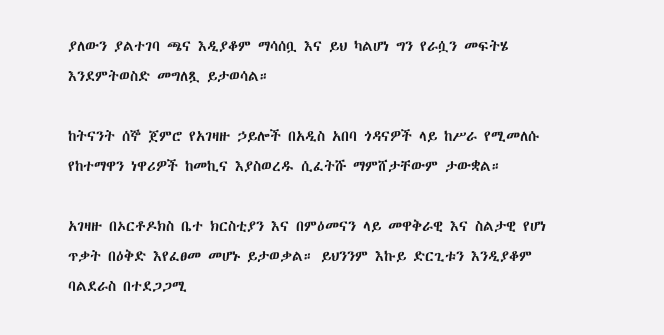ያለውን ያልተገባ ጫና እዲያቆም ማሳሰቧ እና ይህ ካልሆነ ግን የራሷን መፍትሄ እንደምትወስድ መግለጿ ይታወሳል።

ከትናንት ሰኞ ጀምሮ የአገዛዙ ኃይሎች በአዲስ አበባ ጎዳናዎች ላይ ከሥራ የሚመለሱ የከተማዋን ነዋሪዎች ከመኪና እያስወረዱ ሲፈትሹ ማምሸታቸውም ታውቋል።

አገዛዙ በኦርቶዶክስ ቤተ ክርስቲያን እና በምዕመናን ላይ መዋቅራዊ እና ስልታዊ የሆነ ጥቃት በዕቅድ እየፈፀመ መሆኑ ይታወቃል። ይህንንም እኩይ ድርጊቱን እንዲያቆም ባልደራስ በተደጋጋሚ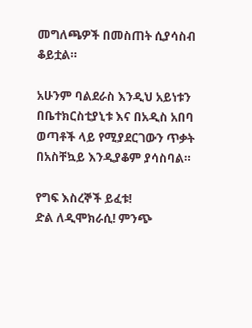መግለጫዎች በመስጠት ሲያሳስብ ቆይቷል።

አሁንም ባልደራስ እንዲህ አይነቱን በቤተክርስቲያኒቱ እና በአዲስ አበባ ወጣቶች ላይ የሚያደርገውን ጥቃት በአስቸኳይ እንዲያቆም ያሳስባል።

የግፍ እስረኞች ይፈቱ!
ድል ለዲሞክራሲ! ምንጭ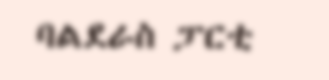ባልደራስ ፓርቲ